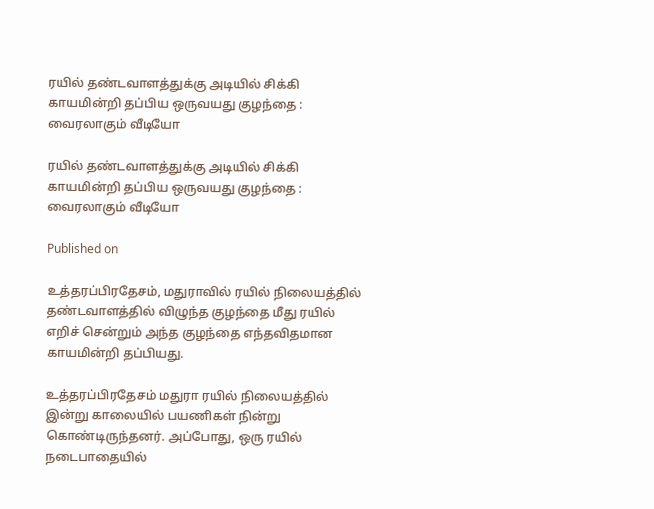ரயில் தண்டவாளத்துக்கு அடியில் சிக்கி
காயமின்றி தப்பிய ஒருவயது குழந்தை : வைரலாகும் வீடியோ

ரயில் தண்டவாளத்துக்கு அடியில் சிக்கி காயமின்றி தப்பிய ஒருவயது குழந்தை : வைரலாகும் வீடியோ

Published on

உத்தரப்பிரதேசம், மதுராவில் ரயில் நிலையத்தில் தண்டவாளத்தில் விழுந்த குழந்தை மீது ரயில் எறிச் சென்றும் அந்த குழந்தை எந்தவிதமான காயமின்றி தப்பியது.

உத்தரப்பிரதேசம் மதுரா ரயில் நிலையத்தில் இன்று காலையில் பயணிகள் நின்று கொண்டிருந்தனர். அப்போது, ஒரு ரயில் நடைபாதையில்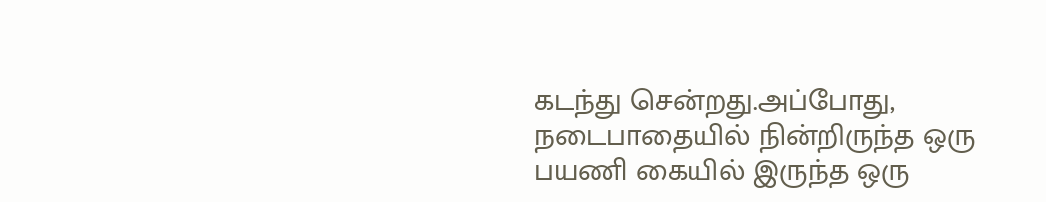கடந்து சென்றது.அப்போது, நடைபாதையில் நின்றிருந்த ஒரு பயணி கையில் இருந்த ஒரு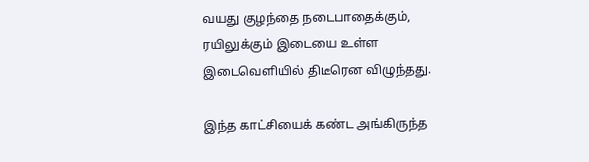வயது குழந்தை நடைபாதைக்கும், ரயிலுக்கும் இடையை உள்ள இடைவெளியில் திடீரென விழுந்தது.

இந்த காட்சியைக் கண்ட அங்கிருந்த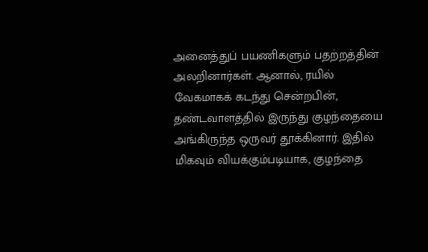அனைத்துப் பயணிகளும் பதற்றத்தின் அலறினார்கள். ஆனால், ரயில் வேகமாகக் கடந்து சென்றபின், தண்டவாளத்தில் இருந்து குழந்தையை அங்கிருந்த ஒருவர் தூக்கினார். இதில் மிகவும் வியக்கும்படியாக, குழந்தை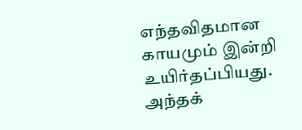எந்தவிதமான காயமும் இன்றி உயிர்தப்பியது. அந்தக்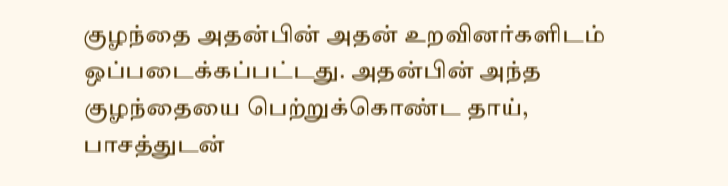குழந்தை அதன்பின் அதன் உறவினர்களிடம் ஒப்படைக்கப்பட்டது. அதன்பின் அந்த குழந்தையை பெற்றுக்கொண்ட தாய், பாசத்துடன்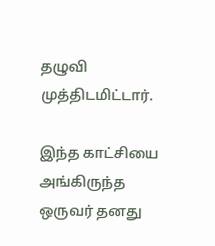தழுவி முத்திடமிட்டார்.

இந்த காட்சியை அங்கிருந்த ஒருவர் தனது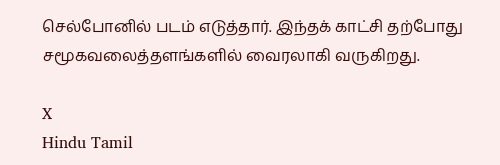செல்போனில் படம் எடுத்தார். இந்தக் காட்சி தற்போது சமூகவலைத்தளங்களில் வைரலாகி வருகிறது.

X
Hindu Tamil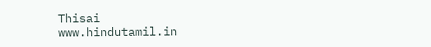Thisai
www.hindutamil.in